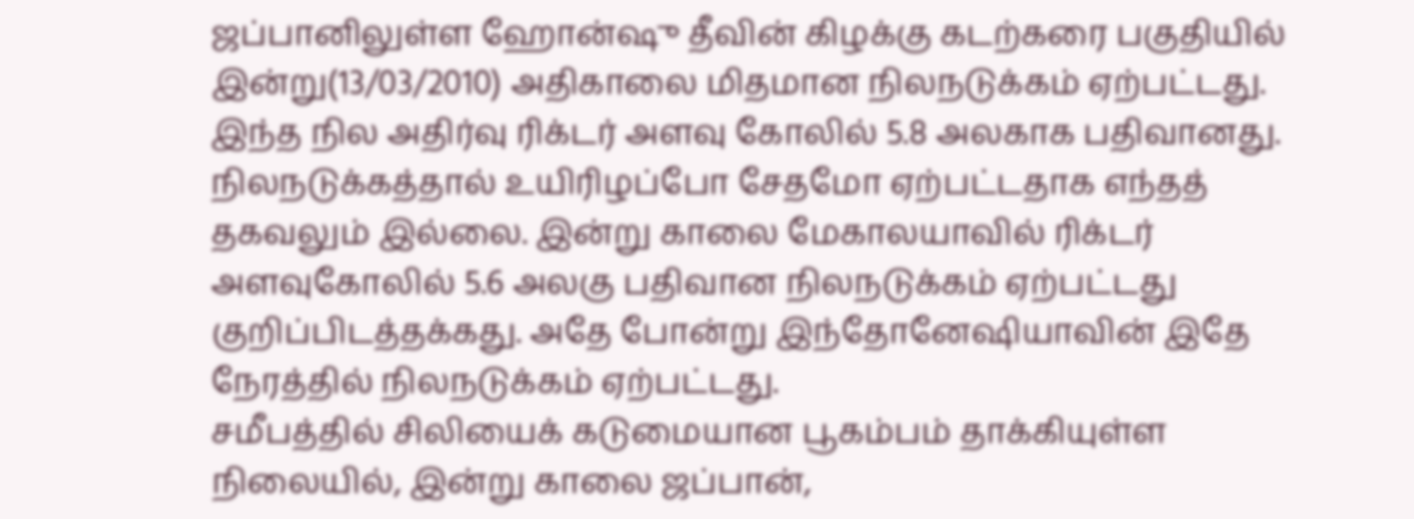ஜப்பானிலுள்ள ஹோன்ஷு தீவின் கிழக்கு கடற்கரை பகுதியில் இன்று(13/03/2010) அதிகாலை மிதமான நிலநடுக்கம் ஏற்பட்டது. இந்த நில அதிர்வு ரிக்டர் அளவு கோலில் 5.8 அலகாக பதிவானது.
நிலநடுக்கத்தால் உயிரிழப்போ சேதமோ ஏற்பட்டதாக எந்தத் தகவலும் இல்லை. இன்று காலை மேகாலயாவில் ரிக்டர் அளவுகோலில் 5.6 அலகு பதிவான நிலநடுக்கம் ஏற்பட்டது குறிப்பிடத்தக்கது. அதே போன்று இந்தோனேஷியாவின் இதே நேரத்தில் நிலநடுக்கம் ஏற்பட்டது.
சமீபத்தில் சிலியைக் கடுமையான பூகம்பம் தாக்கியுள்ள நிலையில், இன்று காலை ஜப்பான்,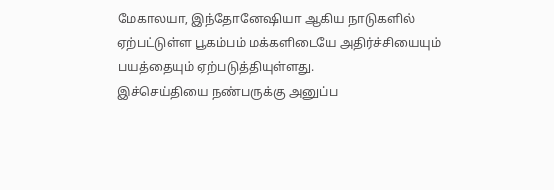மேகாலயா, இந்தோனேஷியா ஆகிய நாடுகளில் ஏற்பட்டுள்ள பூகம்பம் மக்களிடையே அதிர்ச்சியையும் பயத்தையும் ஏற்படுத்தியுள்ளது.
இச்செய்தியை நண்பருக்கு அனுப்ப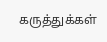கருத்துக்கள்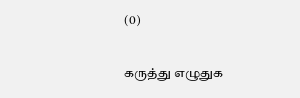(0)

கருத்து எழுதுக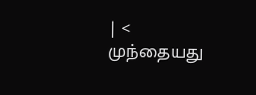| < முந்தையது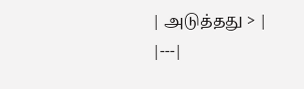| அடுத்தது > |
|---|